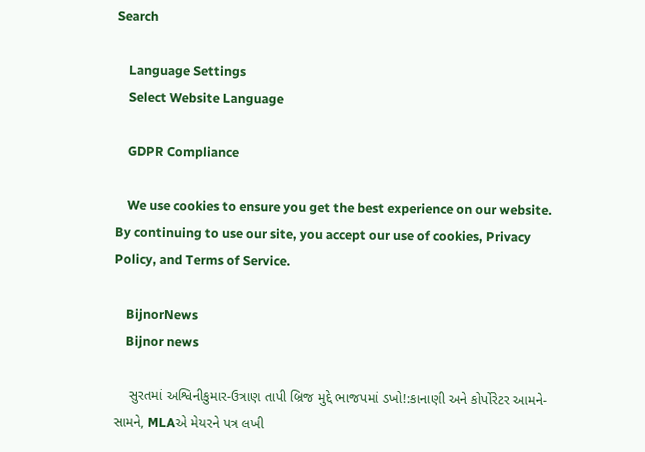Search

    Language Settings
    Select Website Language

    GDPR Compliance

    We use cookies to ensure you get the best experience on our website. By continuing to use our site, you accept our use of cookies, Privacy Policy, and Terms of Service.

    BijnorNews
    Bijnor news

    સુરતમાં અશ્વિનીકુમાર-ઉત્રાણ તાપી બ્રિજ મુદ્દે ભાજપમાં ડખો!:કાનાણી અને કોર્પોરેટર આમને-સામને, MLAએ મેયરને પત્ર લખી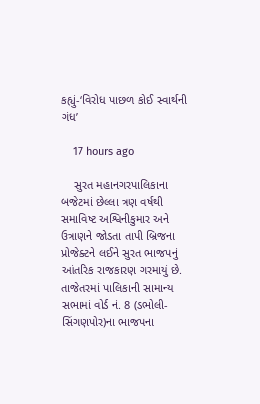કહ્યું-‘વિરોધ પાછળ કોઈ સ્વાર્થની ગંધ’

    17 hours ago

    સુરત મહાનગરપાલિકાના બજેટમાં છેલ્લા ત્રણ વર્ષથી સમાવિષ્ટ અશ્વિનીકુમાર અને ઉત્રાણને જોડતા તાપી બ્રિજના પ્રોજેક્ટને લઈને સુરત ભાજપનું આંતરિક રાજકારણ ગરમાયું છે. તાજેતરમાં પાલિકાની સામાન્ય સભામાં વોર્ડ નં. 8 (ડભોલી-સિંગણપોર)ના ભાજપના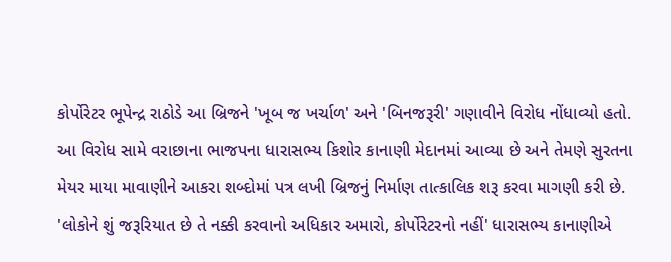કોર્પોરેટર ભૂપેન્દ્ર રાઠોડે આ બ્રિજને 'ખૂબ જ ખર્ચાળ' અને 'બિનજરૂરી' ગણાવીને વિરોધ નોંધાવ્યો હતો. આ વિરોધ સામે વરાછાના ભાજપના ધારાસભ્ય કિશોર કાનાણી મેદાનમાં આવ્યા છે અને તેમણે સુરતના મેયર માયા માવાણીને આકરા શબ્દોમાં પત્ર લખી બ્રિજનું નિર્માણ તાત્કાલિક શરૂ કરવા માગણી કરી છે. 'લોકોને શું જરૂરિયાત છે તે નક્કી કરવાનો અધિકાર અમારો, કોર્પોરેટરનો નહીં' ધારાસભ્ય કાનાણીએ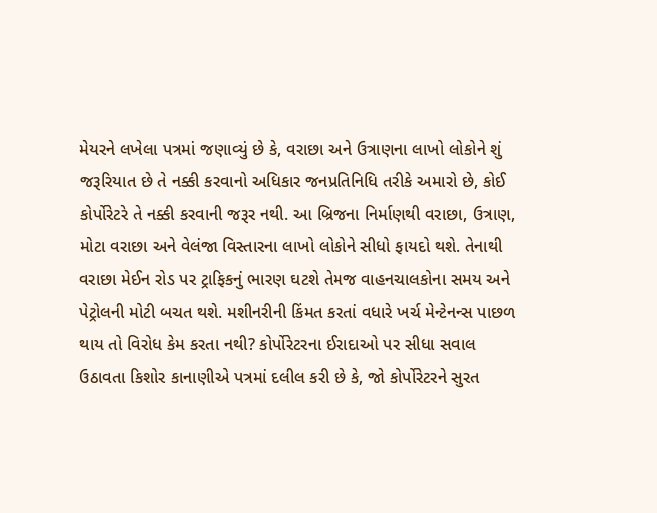મેયરને લખેલા પત્રમાં જણાવ્યું છે કે, વરાછા અને ઉત્રાણના લાખો લોકોને શું જરૂરિયાત છે તે નક્કી કરવાનો અધિકાર જનપ્રતિનિધિ તરીકે અમારો છે, કોઈ કોર્પોરેટરે તે નક્કી કરવાની જરૂર નથી. આ બ્રિજના નિર્માણથી વરાછા, ઉત્રાણ, મોટા વરાછા અને વેલંજા વિસ્તારના લાખો લોકોને સીધો ફાયદો થશે. તેનાથી વરાછા મેઈન રોડ પર ટ્રાફિકનું ભારણ ઘટશે તેમજ વાહનચાલકોના સમય અને પેટ્રોલની મોટી બચત થશે. મશીનરીની કિંમત કરતાં વધારે ખર્ચ મેન્ટેનન્સ પાછળ થાય તો વિરોધ કેમ કરતા નથી? કોર્પોરેટરના ઈરાદાઓ પર સીધા સવાલ ઉઠાવતા કિશોર કાનાણીએ પત્રમાં દલીલ કરી છે કે, જો કોર્પોરેટરને સુરત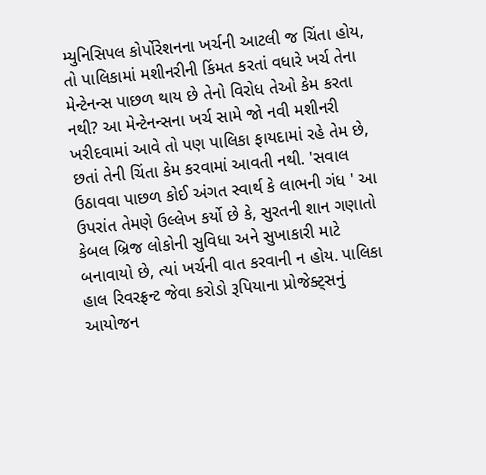મ્યુનિસિપલ કોર્પોરેશનના ખર્ચની આટલી જ ચિંતા હોય, તો પાલિકામાં મશીનરીની કિંમત કરતાં વધારે ખર્ચ તેના મેન્ટેનન્સ પાછળ થાય છે તેનો વિરોધ તેઓ કેમ કરતા નથી? આ મેન્ટેનન્સના ખર્ચ સામે જો નવી મશીનરી ખરીદવામાં આવે તો પણ પાલિકા ફાયદામાં રહે તેમ છે, છતાં તેની ચિંતા કેમ કરવામાં આવતી નથી. 'સવાલ ઉઠાવવા પાછળ કોઈ અંગત સ્વાર્થ કે લાભની ગંધ ' આ ઉપરાંત તેમણે ઉલ્લેખ કર્યો છે કે, સુરતની શાન ગણાતો કેબલ બ્રિજ લોકોની સુવિધા અને સુખાકારી માટે બનાવાયો છે, ત્યાં ખર્ચની વાત કરવાની ન હોય. પાલિકા હાલ રિવરફ્રન્ટ જેવા કરોડો રૂપિયાના પ્રોજેક્ટ્સનું આયોજન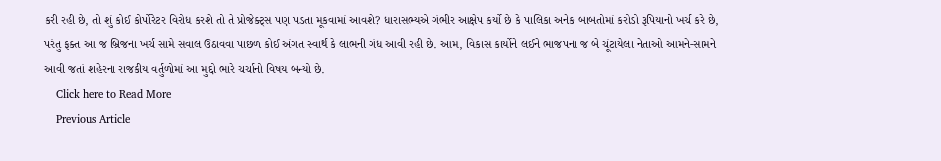કરી રહી છે, તો શું કોઈ કોર્પોરેટર વિરોધ કરશે તો તે પ્રોજેક્ટ્સ પણ પડતા મૂકવામાં આવશે? ધારાસભ્યએ ગંભીર આક્ષેપ કર્યો છે કે પાલિકા અનેક બાબતોમાં કરોડો રૂપિયાનો ખર્ચ કરે છે, પરંતુ ફક્ત આ જ બ્રિજના ખર્ચ સામે સવાલ ઉઠાવવા પાછળ કોઈ અંગત સ્વાર્થ કે લાભની ગંધ આવી રહી છે. આમ, વિકાસ કાર્યોને લઈને ભાજપના જ બે ચૂંટાયેલા નેતાઓ આમને-સામને આવી જતાં શહેરના રાજકીય વર્તુળોમાં આ મુદ્દો ભારે ચર્ચાનો વિષય બન્યો છે.
    Click here to Read More
    Previous Article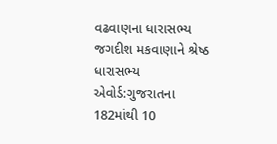વઢવાણના ધારાસભ્ય જગદીશ મકવાણાને શ્રેષ્ઠ ધારાસભ્ય એવોર્ડ:ગુજરાતના 182માંથી 10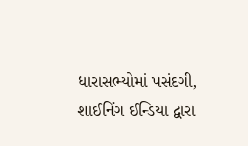ધારાસભ્યોમાં પસંદગી, શાઈનિંગ ઈન્ડિયા દ્વારા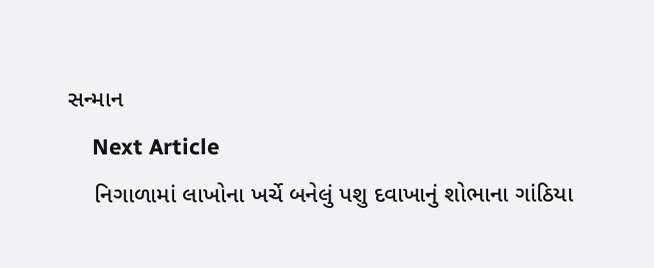સન્માન
    Next Article
    નિગાળામાં લાખોના ખર્ચે બનેલું પશુ દવાખાનું શોભાના ગાંઠિયા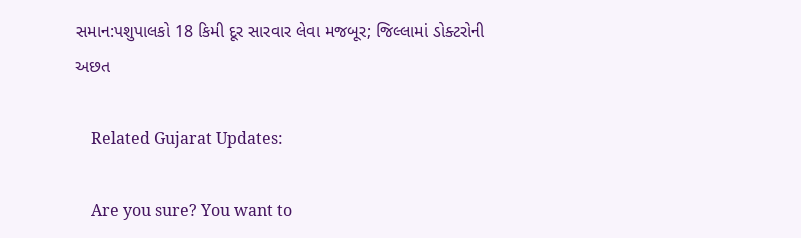સમાન:પશુપાલકો 18 કિમી દૂર સારવાર લેવા મજબૂર; જિલ્લામાં ડોક્ટરોની અછત

    Related Gujarat Updates:

    Are you sure? You want to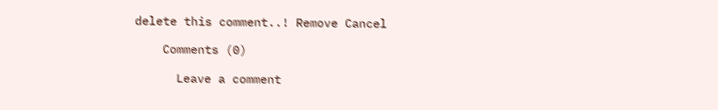delete this comment..! Remove Cancel

    Comments (0)

      Leave a comment